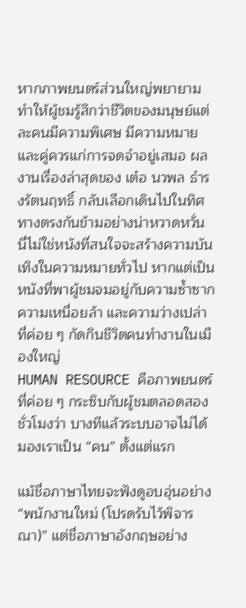หากภาพยนตร์ส่วนใหญ่พยายามทำให้ผู้ชมรู้สึกว่าชีวิตของมนุษย์แต่ละคนมีความพิเศษ มีความหมาย และคู่ควรแก่การจดจำอยู่เสมอ ผลงานเรื่องล่าสุดของ เต๋อ นวพล ธำรงรัตนฤทธิ์ กลับเลือกเดินไปในทิศทางตรงกันข้ามอย่างน่าหวาดหวั่น
นี่ไม่ใช่หนังที่สนใจจะสร้างความบันเทิงในความหมายทั่วไป หากแต่เป็นหนังที่พาผู้ชมจมอยู่กับความซ้ำซาก ความเหนื่อยล้า และความว่างเปล่าที่ค่อย ๆ กัดกินชีวิตคนทำงานในเมืองใหญ่
HUMAN RESOURCE คือภาพยนตร์ที่ค่อย ๆ กระซิบกับผู้ชมตลอดสองชั่วโมงว่า บางทีแล้วระบบอาจไม่ได้มองเราเป็น “คน” ตั้งแต่แรก

แม้ชื่อภาษาไทยจะฟังดูอบอุ่นอย่าง “พนักงานใหม่ (โปรดรับไว้พิจารณา)” แต่ชื่อภาษาอังกฤษอย่าง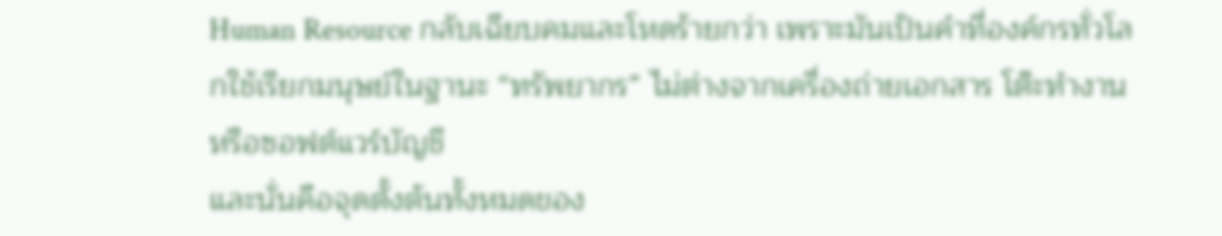Human Resource กลับเฉียบคมและโหดร้ายกว่า เพราะมันเป็นคำที่องค์กรทั่วโลกใช้เรียกมนุษย์ในฐานะ “ทรัพยากร” ไม่ต่างจากเครื่องถ่ายเอกสาร โต๊ะทำงาน หรือซอฟต์แวร์บัญชี
และนั่นคือจุดตั้งต้นทั้งหมดของ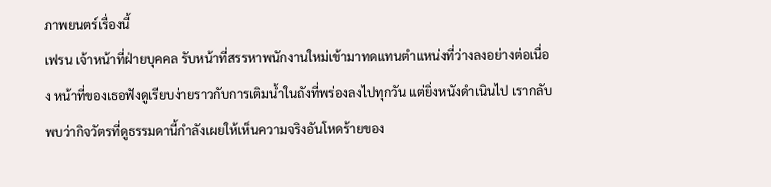ภาพยนตร์เรื่องนี้
เฟรน เจ้าหน้าที่ฝ่ายบุคคล รับหน้าที่สรรหาพนักงานใหม่เข้ามาทดแทนตำแหน่งที่ว่างลงอย่างต่อเนื่อง หน้าที่ของเธอฟังดูเรียบง่ายราวกับการเติมน้ำในถังที่พร่องลงไปทุกวัน แต่ยิ่งหนังดำเนินไป เรากลับพบว่ากิจวัตรที่ดูธรรมดานี้กำลังเผยให้เห็นความจริงอันโหดร้ายของ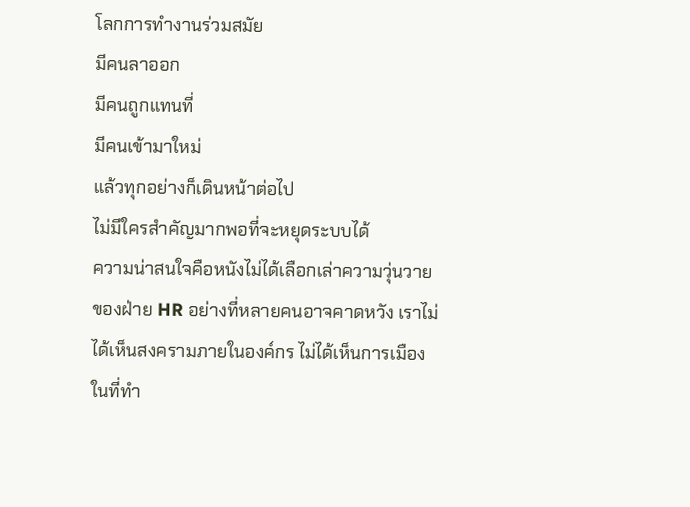โลกการทำงานร่วมสมัย
มีคนลาออก
มีคนถูกแทนที่
มีคนเข้ามาใหม่
แล้วทุกอย่างก็เดินหน้าต่อไป
ไม่มีใครสำคัญมากพอที่จะหยุดระบบได้
ความน่าสนใจคือหนังไม่ได้เลือกเล่าความวุ่นวายของฝ่าย HR อย่างที่หลายคนอาจคาดหวัง เราไม่ได้เห็นสงครามภายในองค์กร ไม่ได้เห็นการเมืองในที่ทำ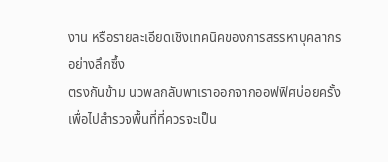งาน หรือรายละเอียดเชิงเทคนิคของการสรรหาบุคลากรอย่างลึกซึ้ง
ตรงกันข้าม นวพลกลับพาเราออกจากออฟฟิศบ่อยครั้ง เพื่อไปสำรวจพื้นที่ที่ควรจะเป็น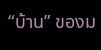“บ้าน” ของม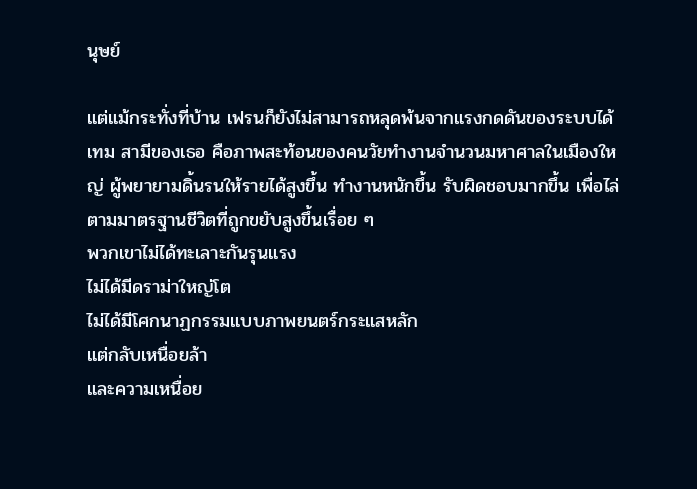นุษย์

แต่แม้กระทั่งที่บ้าน เฟรนก็ยังไม่สามารถหลุดพ้นจากแรงกดดันของระบบได้
เทม สามีของเธอ คือภาพสะท้อนของคนวัยทำงานจำนวนมหาศาลในเมืองใหญ่ ผู้พยายามดิ้นรนให้รายได้สูงขึ้น ทำงานหนักขึ้น รับผิดชอบมากขึ้น เพื่อไล่ตามมาตรฐานชีวิตที่ถูกขยับสูงขึ้นเรื่อย ๆ
พวกเขาไม่ได้ทะเลาะกันรุนแรง
ไม่ได้มีดราม่าใหญ่โต
ไม่ได้มีโศกนาฏกรรมแบบภาพยนตร์กระแสหลัก
แต่กลับเหนื่อยล้า
และความเหนื่อย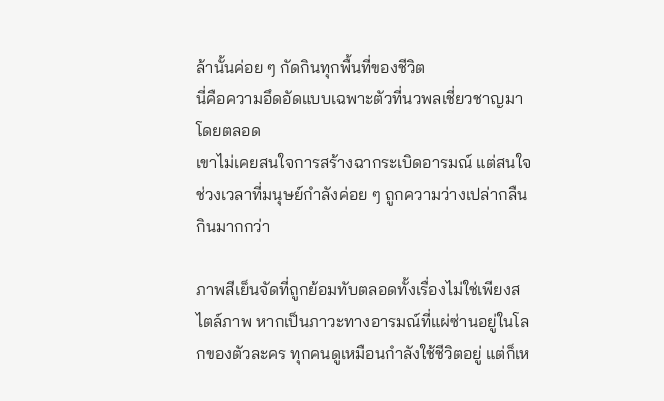ล้านั้นค่อย ๆ กัดกินทุกพื้นที่ของชีวิต
นี่คือความอึดอัดแบบเฉพาะตัวที่นวพลเชี่ยวชาญมาโดยตลอด
เขาไม่เคยสนใจการสร้างฉากระเบิดอารมณ์ แต่สนใจช่วงเวลาที่มนุษย์กำลังค่อย ๆ ถูกความว่างเปล่ากลืนกินมากกว่า

ภาพสีเย็นจัดที่ถูกย้อมทับตลอดทั้งเรื่องไม่ใช่เพียงสไตล์ภาพ หากเป็นภาวะทางอารมณ์ที่แผ่ซ่านอยู่ในโลกของตัวละคร ทุกคนดูเหมือนกำลังใช้ชีวิตอยู่ แต่ก็เห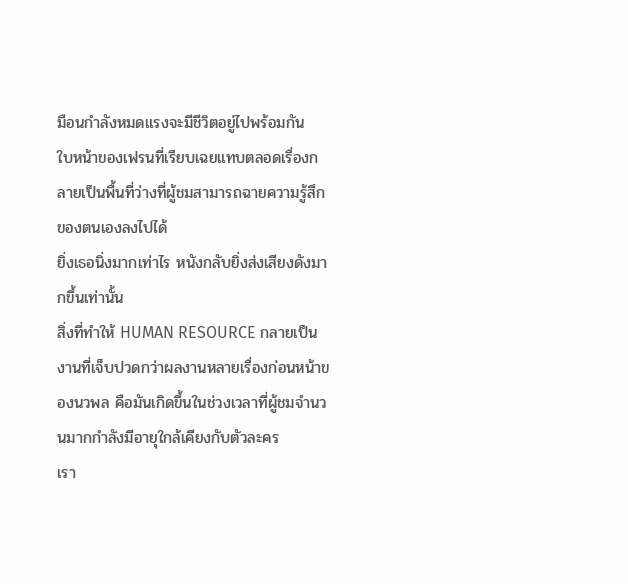มือนกำลังหมดแรงจะมีชีวิตอยู่ไปพร้อมกัน
ใบหน้าของเฟรนที่เรียบเฉยแทบตลอดเรื่องกลายเป็นพื้นที่ว่างที่ผู้ชมสามารถฉายความรู้สึกของตนเองลงไปได้
ยิ่งเธอนิ่งมากเท่าไร หนังกลับยิ่งส่งเสียงดังมากขึ้นเท่านั้น
สิ่งที่ทำให้ HUMAN RESOURCE กลายเป็นงานที่เจ็บปวดกว่าผลงานหลายเรื่องก่อนหน้าของนวพล คือมันเกิดขึ้นในช่วงเวลาที่ผู้ชมจำนวนมากกำลังมีอายุใกล้เคียงกับตัวละคร
เรา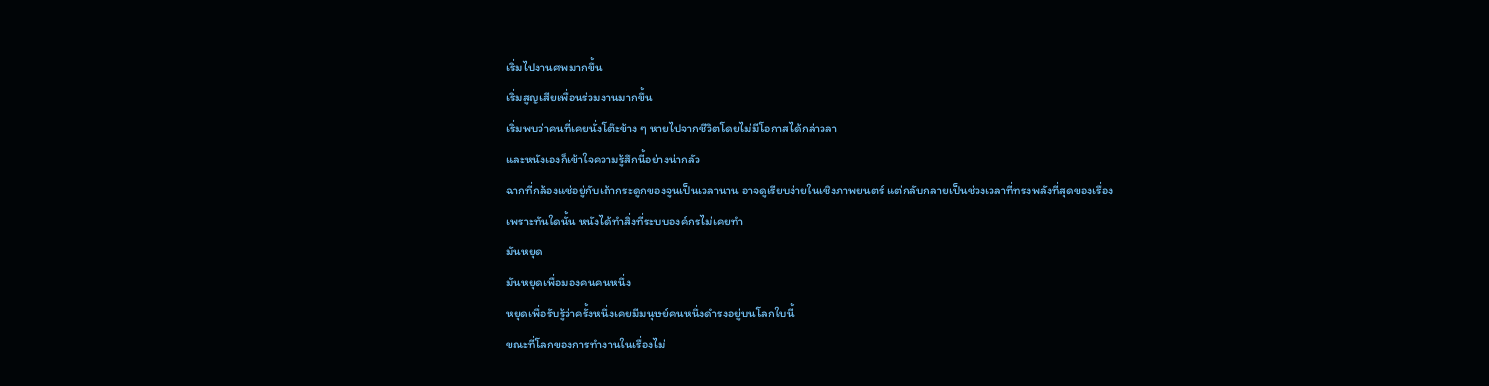เริ่มไปงานศพมากขึ้น
เริ่มสูญเสียเพื่อนร่วมงานมากขึ้น
เริ่มพบว่าคนที่เคยนั่งโต๊ะข้าง ๆ หายไปจากชีวิตโดยไม่มีโอกาสได้กล่าวลา
และหนังเองก็เข้าใจความรู้สึกนี้อย่างน่ากลัว
ฉากที่กล้องแช่อยู่กับเถ้ากระดูกของจูนเป็นเวลานาน อาจดูเรียบง่ายในเชิงภาพยนตร์ แต่กลับกลายเป็นช่วงเวลาที่ทรงพลังที่สุดของเรื่อง
เพราะทันใดนั้น หนังได้ทำสิ่งที่ระบบองค์กรไม่เคยทำ
มันหยุด
มันหยุดเพื่อมองคนคนหนึ่ง
หยุดเพื่อรับรู้ว่าครั้งหนึ่งเคยมีมนุษย์คนหนึ่งดำรงอยู่บนโลกใบนี้
ขณะที่โลกของการทำงานในเรื่องไม่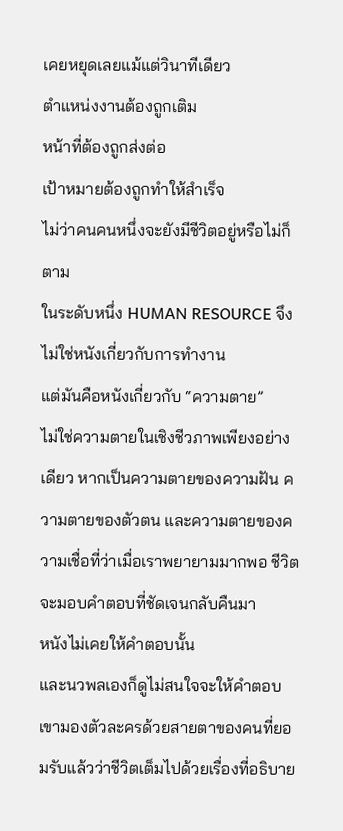เคยหยุดเลยแม้แต่วินาทีเดียว
ตำแหน่งงานต้องถูกเติม
หน้าที่ต้องถูกส่งต่อ
เป้าหมายต้องถูกทำให้สำเร็จ
ไม่ว่าคนคนหนึ่งจะยังมีชีวิตอยู่หรือไม่ก็ตาม
ในระดับหนึ่ง HUMAN RESOURCE จึงไม่ใช่หนังเกี่ยวกับการทำงาน
แต่มันคือหนังเกี่ยวกับ “ความตาย”
ไม่ใช่ความตายในเชิงชีวภาพเพียงอย่างเดียว หากเป็นความตายของความฝัน ความตายของตัวตน และความตายของความเชื่อที่ว่าเมื่อเราพยายามมากพอ ชีวิตจะมอบคำตอบที่ชัดเจนกลับคืนมา
หนังไม่เคยให้คำตอบนั้น
และนวพลเองก็ดูไม่สนใจจะให้คำตอบ
เขามองตัวละครด้วยสายตาของคนที่ยอมรับแล้วว่าชีวิตเต็มไปด้วยเรื่องที่อธิบาย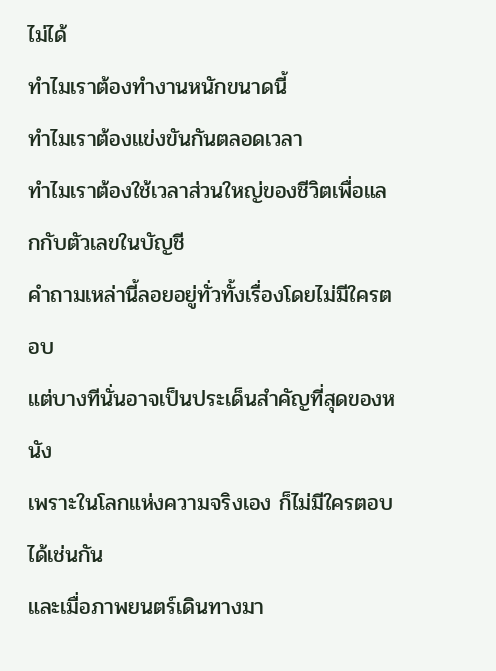ไม่ได้
ทำไมเราต้องทำงานหนักขนาดนี้
ทำไมเราต้องแข่งขันกันตลอดเวลา
ทำไมเราต้องใช้เวลาส่วนใหญ่ของชีวิตเพื่อแลกกับตัวเลขในบัญชี
คำถามเหล่านี้ลอยอยู่ทั่วทั้งเรื่องโดยไม่มีใครตอบ
แต่บางทีนั่นอาจเป็นประเด็นสำคัญที่สุดของหนัง
เพราะในโลกแห่งความจริงเอง ก็ไม่มีใครตอบได้เช่นกัน
และเมื่อภาพยนตร์เดินทางมา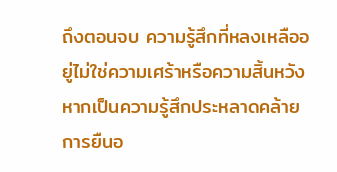ถึงตอนจบ ความรู้สึกที่หลงเหลืออยู่ไม่ใช่ความเศร้าหรือความสิ้นหวัง หากเป็นความรู้สึกประหลาดคล้ายการยืนอ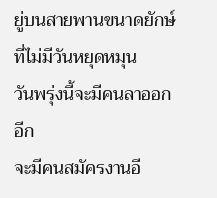ยู่บนสายพานขนาดยักษ์ที่ไม่มีวันหยุดหมุน
วันพรุ่งนี้จะมีคนลาออกอีก
จะมีคนสมัครงานอี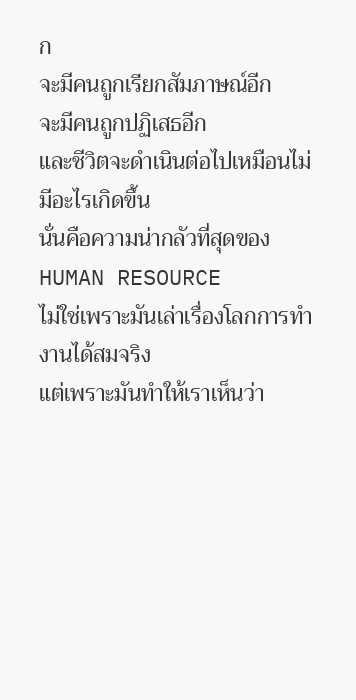ก
จะมีคนถูกเรียกสัมภาษณ์อีก
จะมีคนถูกปฏิเสธอีก
และชีวิตจะดำเนินต่อไปเหมือนไม่มีอะไรเกิดขึ้น
นั่นคือความน่ากลัวที่สุดของ HUMAN RESOURCE
ไม่ใช่เพราะมันเล่าเรื่องโลกการทำงานได้สมจริง
แต่เพราะมันทำให้เราเห็นว่า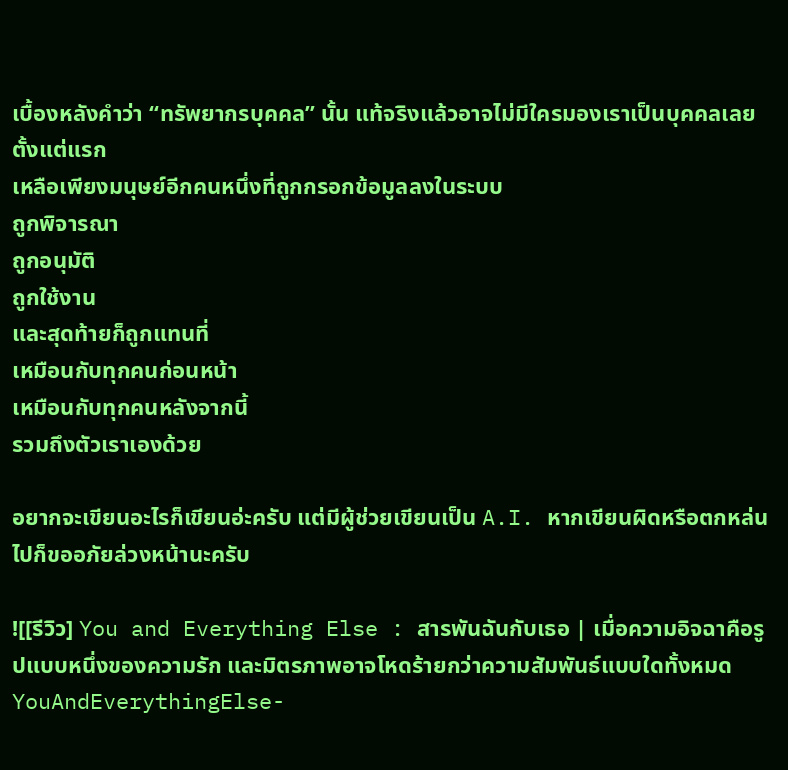เบื้องหลังคำว่า “ทรัพยากรบุคคล” นั้น แท้จริงแล้วอาจไม่มีใครมองเราเป็นบุคคลเลยตั้งแต่แรก
เหลือเพียงมนุษย์อีกคนหนึ่งที่ถูกกรอกข้อมูลลงในระบบ
ถูกพิจารณา
ถูกอนุมัติ
ถูกใช้งาน
และสุดท้ายก็ถูกแทนที่
เหมือนกับทุกคนก่อนหน้า
เหมือนกับทุกคนหลังจากนี้
รวมถึงตัวเราเองด้วย

อยากจะเขียนอะไรก็เขียนอ่ะครับ แต่มีผู้ช่วยเขียนเป็น A.I. หากเขียนผิดหรือตกหล่นไปก็ขออภัยล่วงหน้านะครับ

![[รีวิว] You and Everything Else : สารพันฉันกับเธอ | เมื่อความอิจฉาคือรูปแบบหนึ่งของความรัก และมิตรภาพอาจโหดร้ายกว่าความสัมพันธ์แบบใดทั้งหมด YouAndEverythingElse-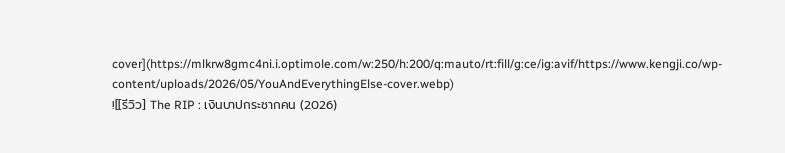cover](https://mlkrw8gmc4ni.i.optimole.com/w:250/h:200/q:mauto/rt:fill/g:ce/ig:avif/https://www.kengji.co/wp-content/uploads/2026/05/YouAndEverythingElse-cover.webp)
![[รีวิว] The RIP : เงินบาปกระชากคน (2026)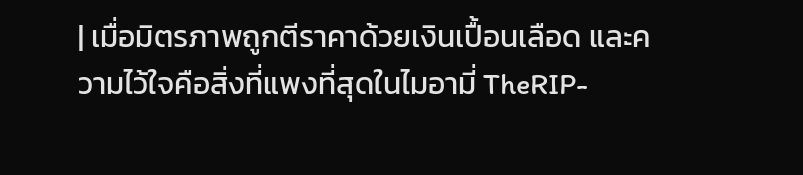| เมื่อมิตรภาพถูกตีราคาด้วยเงินเปื้อนเลือด และความไว้ใจคือสิ่งที่แพงที่สุดในไมอามี่ TheRIP-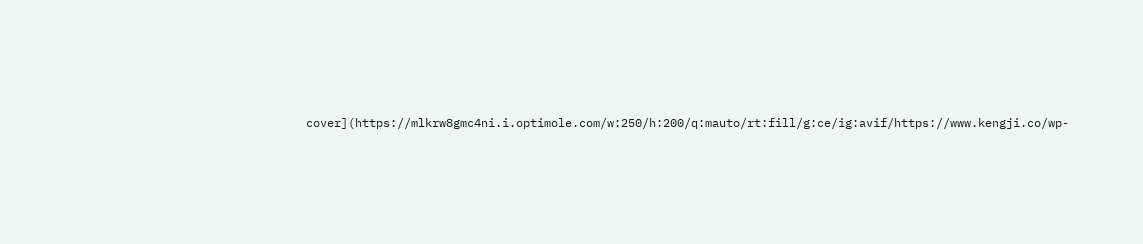cover](https://mlkrw8gmc4ni.i.optimole.com/w:250/h:200/q:mauto/rt:fill/g:ce/ig:avif/https://www.kengji.co/wp-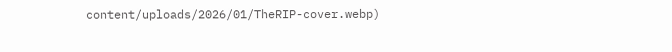content/uploads/2026/01/TheRIP-cover.webp)